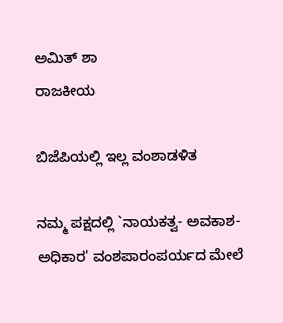ಅಮಿತ್ ಶಾ
ರಾಜಕೀಯ

ಬಿಜೆಪಿಯಲ್ಲಿ ಇಲ್ಲ ವಂಶಾಡಳಿತ

ನಮ್ಮ ಪಕ್ಷದಲ್ಲಿ `ನಾಯಕತ್ವ- ಅವಕಾಶ- ಅಧಿಕಾರ' ವಂಶಪಾರಂಪರ್ಯದ ಮೇಲೆ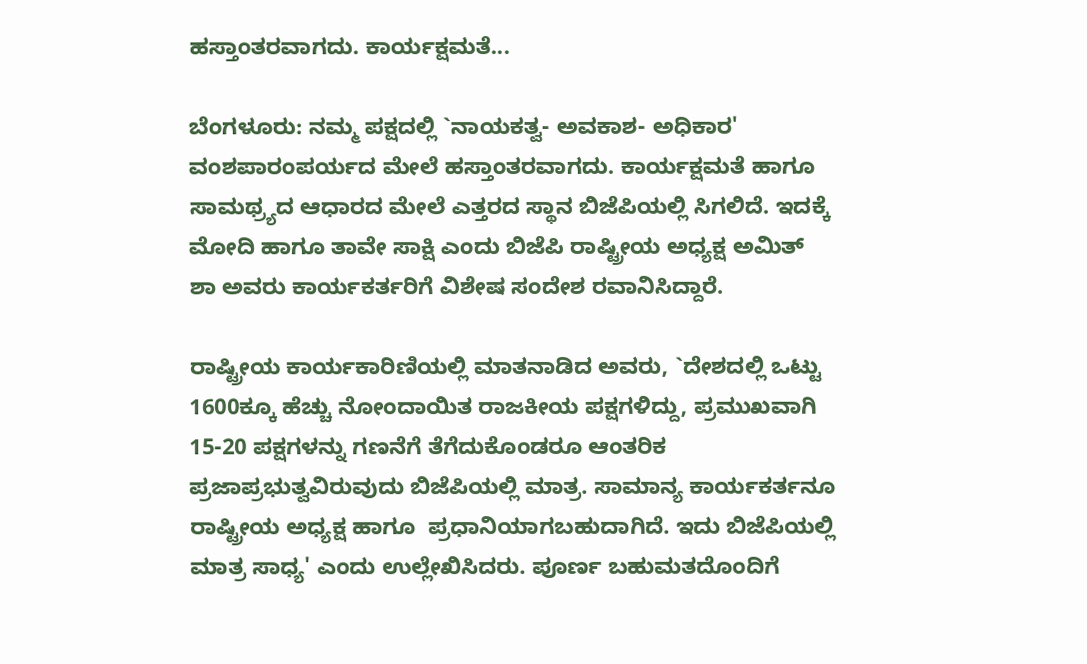ಹಸ್ತಾಂತರವಾಗದು. ಕಾರ್ಯಕ್ಷಮತೆ...

ಬೆಂಗಳೂರು: ನಮ್ಮ ಪಕ್ಷದಲ್ಲಿ `ನಾಯಕತ್ವ- ಅವಕಾಶ- ಅಧಿಕಾರ' ವಂಶಪಾರಂಪರ್ಯದ ಮೇಲೆ ಹಸ್ತಾಂತರವಾಗದು. ಕಾರ್ಯಕ್ಷಮತೆ ಹಾಗೂ ಸಾಮಥ್ರ್ಯದ ಆಧಾರದ ಮೇಲೆ ಎತ್ತರದ ಸ್ಥಾನ ಬಿಜೆಪಿಯಲ್ಲಿ ಸಿಗಲಿದೆ. ಇದಕ್ಕೆ ಮೋದಿ ಹಾಗೂ ತಾವೇ ಸಾಕ್ಷಿ ಎಂದು ಬಿಜೆಪಿ ರಾಷ್ಟ್ರೀಯ ಅಧ್ಯಕ್ಷ ಅಮಿತ್ ಶಾ ಅವರು ಕಾರ್ಯಕರ್ತರಿಗೆ ವಿಶೇಷ ಸಂದೇಶ ರವಾನಿಸಿದ್ದಾರೆ.

ರಾಷ್ಟ್ರೀಯ ಕಾರ್ಯಕಾರಿಣಿಯಲ್ಲಿ ಮಾತನಾಡಿದ ಅವರು, `ದೇಶದಲ್ಲಿ ಒಟ್ಟು 1600ಕ್ಕೂ ಹೆಚ್ಚು ನೋಂದಾಯಿತ ರಾಜಕೀಯ ಪಕ್ಷಗಳಿದ್ದು, ಪ್ರಮುಖವಾಗಿ 15-20 ಪಕ್ಷಗಳನ್ನು ಗಣನೆಗೆ ತೆಗೆದುಕೊಂಡರೂ ಆಂತರಿಕ ಪ್ರಜಾಪ್ರಭುತ್ವವಿರುವುದು ಬಿಜೆಪಿಯಲ್ಲಿ ಮಾತ್ರ. ಸಾಮಾನ್ಯ ಕಾರ್ಯಕರ್ತನೂ ರಾಷ್ಟ್ರೀಯ ಅಧ್ಯಕ್ಷ ಹಾಗೂ  ಪ್ರಧಾನಿಯಾಗಬಹುದಾಗಿದೆ. ಇದು ಬಿಜೆಪಿಯಲ್ಲಿ ಮಾತ್ರ ಸಾಧ್ಯ' ಎಂದು ಉಲ್ಲೇಖಿಸಿದರು. ಪೂರ್ಣ ಬಹುಮತದೊಂದಿಗೆ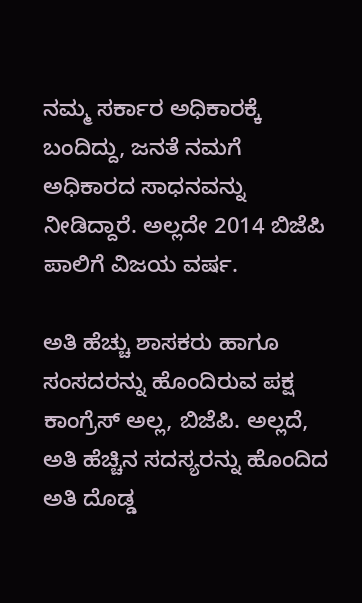ನಮ್ಮ ಸರ್ಕಾರ ಅಧಿಕಾರಕ್ಕೆ ಬಂದಿದ್ದು, ಜನತೆ ನಮಗೆ ಅಧಿಕಾರದ ಸಾಧನವನ್ನು ನೀಡಿದ್ದಾರೆ. ಅಲ್ಲದೇ 2014 ಬಿಜೆಪಿ ಪಾಲಿಗೆ ವಿಜಯ ವರ್ಷ.

ಅತಿ ಹೆಚ್ಚು ಶಾಸಕರು ಹಾಗೂ ಸಂಸದರನ್ನು ಹೊಂದಿರುವ ಪಕ್ಷ ಕಾಂಗ್ರೆಸ್ ಅಲ್ಲ, ಬಿಜೆಪಿ. ಅಲ್ಲದೆ, ಅತಿ ಹೆಚ್ಚಿನ ಸದಸ್ಯರನ್ನು ಹೊಂದಿದ ಅತಿ ದೊಡ್ಡ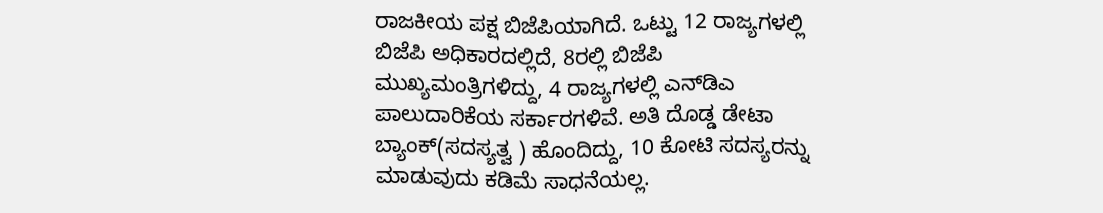ರಾಜಕೀಯ ಪಕ್ಷ ಬಿಜೆಪಿಯಾಗಿದೆ. ಒಟ್ಟು 12 ರಾಜ್ಯಗಳಲ್ಲಿ ಬಿಜೆಪಿ ಅಧಿಕಾರದಲ್ಲಿದೆ, 8ರಲ್ಲಿ ಬಿಜೆಪಿ ಮುಖ್ಯಮಂತ್ರಿಗಳಿದ್ದು, 4 ರಾಜ್ಯಗಳಲ್ಲಿ ಎನ್‍ಡಿಎ ಪಾಲುದಾರಿಕೆಯ ಸರ್ಕಾರಗಳಿವೆ. ಅತಿ ದೊಡ್ಡ ಡೇಟಾ ಬ್ಯಾಂಕ್(ಸದಸ್ಯತ್ವ ) ಹೊಂದಿದ್ದು, 10 ಕೋಟಿ ಸದಸ್ಯರನ್ನು ಮಾಡುವುದು ಕಡಿಮೆ ಸಾಧನೆಯಲ್ಲ.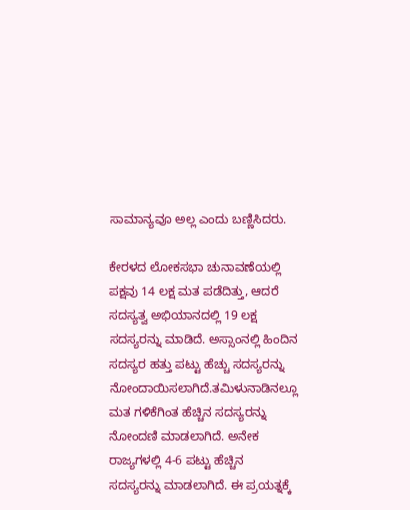ಸಾಮಾನ್ಯವೂ ಅಲ್ಲ ಎಂದು ಬಣ್ಣಿಸಿದರು.

ಕೇರಳದ ಲೋಕಸಭಾ ಚುನಾವಣೆಯಲ್ಲಿ ಪಕ್ಷವು 14 ಲಕ್ಷ ಮತ ಪಡೆದಿತ್ತು, ಆದರೆ ಸದಸ್ಯತ್ವ ಅಭಿಯಾನದಲ್ಲಿ 19 ಲಕ್ಷ ಸದಸ್ಯರನ್ನು ಮಾಡಿದೆ. ಅಸ್ಸಾಂನಲ್ಲಿ ಹಿಂದಿನ ಸದಸ್ಯರ ಹತ್ತು ಪಟ್ಟು ಹೆಚ್ಚು ಸದಸ್ಯರನ್ನು ನೋಂದಾಯಿಸಲಾಗಿದೆ.ತಮಿಳುನಾಡಿನಲ್ಲೂ ಮತ ಗಳಿಕೆಗಿಂತ ಹೆಚ್ಚಿನ ಸದಸ್ಯರನ್ನು ನೋಂದಣಿ ಮಾಡಲಾಗಿದೆ. ಅನೇಕ  ರಾಜ್ಯಗಳಲ್ಲಿ 4-6 ಪಟ್ಟು ಹೆಚ್ಚಿನ ಸದಸ್ಯರನ್ನು ಮಾಡಲಾಗಿದೆ. ಈ ಪ್ರಯತ್ನಕ್ಕೆ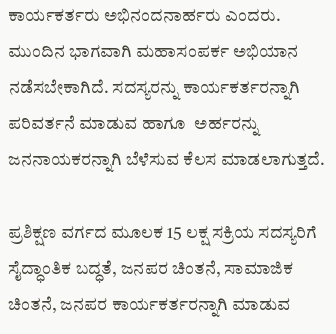ಕಾರ್ಯಕರ್ತರು ಅಭಿನಂದನಾರ್ಹರು ಎಂದರು. ಮುಂದಿನ ಭಾಗವಾಗಿ ಮಹಾಸಂಪರ್ಕ ಅಭಿಯಾನ ನಡೆಸಬೇಕಾಗಿದೆ. ಸದಸ್ಯರನ್ನು ಕಾರ್ಯಕರ್ತರನ್ನಾಗಿ ಪರಿವರ್ತನೆ ಮಾಡುವ ಹಾಗೂ  ಅರ್ಹರನ್ನು ಜನನಾಯಕರನ್ನಾಗಿ ಬೆಳೆಸುವ ಕೆಲಸ ಮಾಡಲಾಗುತ್ತದೆ.

ಪ್ರಶಿಕ್ಷಣ ವರ್ಗದ ಮೂಲಕ 15 ಲಕ್ಷ ಸಕ್ರಿಯ ಸದಸ್ಯರಿಗೆ ಸೈದ್ಧಾಂತಿಕ ಬದ್ಧತೆ, ಜನಪರ ಚಿಂತನೆ, ಸಾಮಾಜಿಕ ಚಿಂತನೆ, ಜನಪರ ಕಾರ್ಯಕರ್ತರನ್ನಾಗಿ ಮಾಡುವ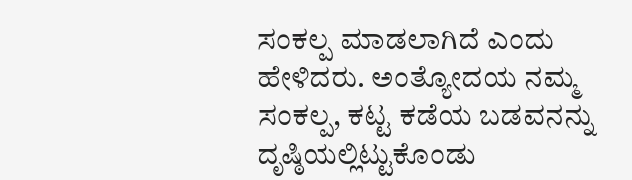ಸಂಕಲ್ಪ ಮಾಡಲಾಗಿದೆ ಎಂದು ಹೇಳಿದರು. ಅಂತ್ಯೋದಯ ನಮ್ಮ ಸಂಕಲ್ಪ, ಕಟ್ಟ ಕಡೆಯ ಬಡವನನ್ನು ದೃಷ್ಠಿಯಲ್ಲಿಟ್ಟುಕೊಂಡು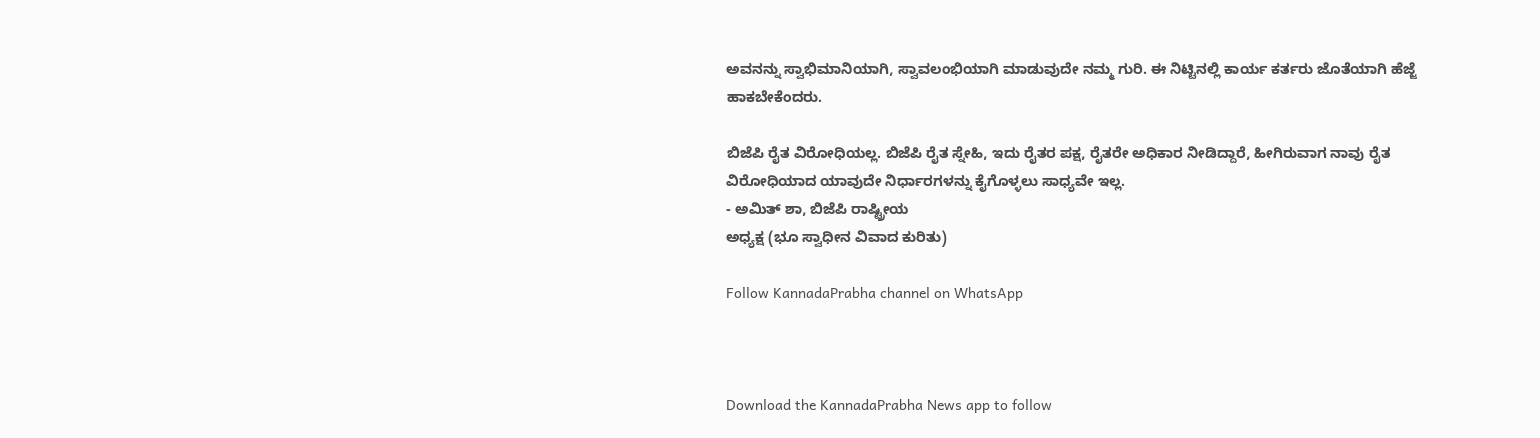ಅವನನ್ನು ಸ್ವಾಭಿಮಾನಿಯಾಗಿ, ಸ್ವಾವಲಂಭಿಯಾಗಿ ಮಾಡುವುದೇ ನಮ್ಮ ಗುರಿ. ಈ ನಿಟ್ಟಿನಲ್ಲಿ ಕಾರ್ಯ ಕರ್ತರು ಜೊತೆಯಾಗಿ ಹೆಜ್ಜೆ ಹಾಕಬೇಕೆಂದರು.

ಬಿಜೆಪಿ ರೈತ ವಿರೋಧಿಯಲ್ಲ. ಬಿಜೆಪಿ ರೈತ ಸ್ನೇಹಿ, ಇದು ರೈತರ ಪಕ್ಷ, ರೈತರೇ ಅಧಿಕಾರ ನೀಡಿದ್ದಾರೆ, ಹೀಗಿರುವಾಗ ನಾವು ರೈತ ವಿರೋಧಿಯಾದ ಯಾವುದೇ ನಿರ್ಧಾರಗಳನ್ನು ಕೈಗೊಳ್ಳಲು ಸಾಧ್ಯವೇ ಇಲ್ಲ.
- ಅಮಿತ್ ಶಾ, ಬಿಜೆಪಿ ರಾಷ್ಟ್ರೀಯ
ಅಧ್ಯಕ್ಷ (ಭೂ ಸ್ವಾಧೀನ ವಿವಾದ ಕುರಿತು)

Follow KannadaPrabha channel on WhatsApp



Download the KannadaPrabha News app to follow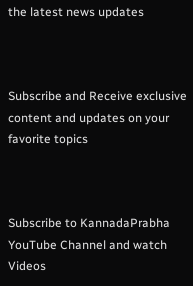the latest news updates



Subscribe and Receive exclusive content and updates on your favorite topics



Subscribe to KannadaPrabha YouTube Channel and watch Videos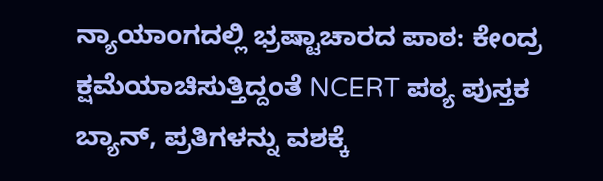ನ್ಯಾಯಾಂಗದಲ್ಲಿ ಭ್ರಷ್ಟಾಚಾರದ ಪಾಠ: ಕೇಂದ್ರ ಕ್ಷಮೆಯಾಚಿಸುತ್ತಿದ್ದಂತೆ NCERT ಪಠ್ಯ ಪುಸ್ತಕ ಬ್ಯಾನ್, ಪ್ರತಿಗಳನ್ನು ವಶಕ್ಕೆ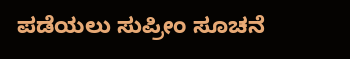ಪಡೆಯಲು ಸುಪ್ರೀಂ ಸೂಚನೆ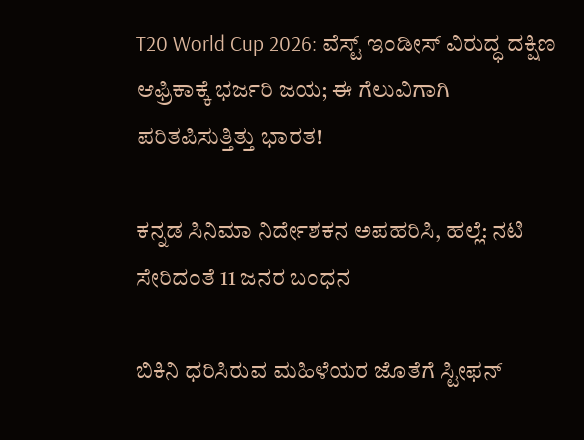T20 World Cup 2026: ವೆಸ್ಟ್ ಇಂಡೀಸ್ ವಿರುದ್ಧ ದಕ್ಷಿಣ ಆಫ್ರಿಕಾಕ್ಕೆ ಭರ್ಜರಿ ಜಯ; ಈ ಗೆಲುವಿಗಾಗಿ ಪರಿತಪಿಸುತ್ತಿತ್ತು ಭಾರತ!

ಕನ್ನಡ ಸಿನಿಮಾ ನಿರ್ದೇಶಕನ ಅಪಹರಿಸಿ, ಹಲ್ಲೆ: ನಟಿ ಸೇರಿದಂತೆ 11 ಜನರ ಬಂಧನ

ಬಿಕಿನಿ ಧರಿಸಿರುವ ಮಹಿಳೆಯರ ಜೊತೆಗೆ ಸ್ಟೀಫನ್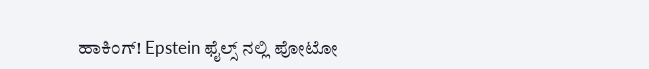ಹಾಕಿಂಗ್! Epstein ಫೈಲ್ಸ್ ನಲ್ಲಿ ಪೋಟೋ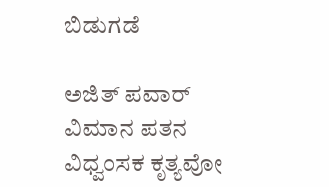ಬಿಡುಗಡೆ

ಅಜಿತ್ ಪವಾರ್ ವಿಮಾನ ಪತನ ವಿಧ್ವಂಸಕ ಕೃತ್ಯವೋ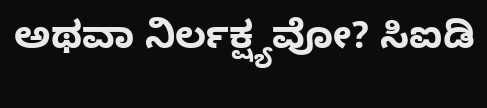ಅಥವಾ ನಿರ್ಲಕ್ಷ್ಯವೋ? ಸಿಐಡಿ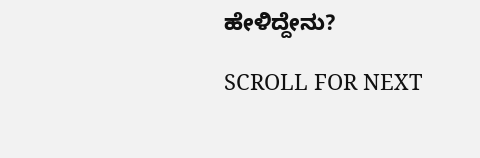ಹೇಳಿದ್ದೇನು?

SCROLL FOR NEXT